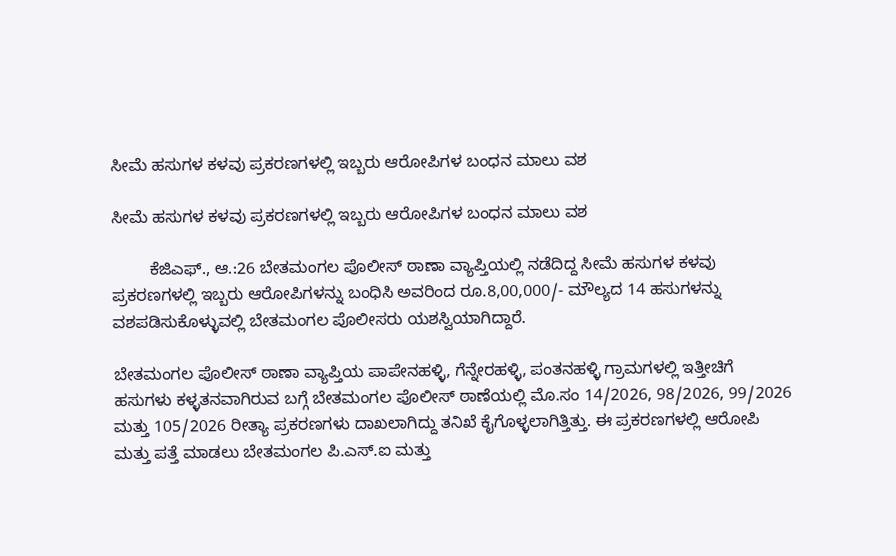ಸೀಮೆ ಹಸುಗಳ ಕಳವು ಪ್ರಕರಣಗಳಲ್ಲಿ ಇಬ್ಬರು ಆರೋಪಿಗಳ ಬಂಧನ ಮಾಲು ವಶ

ಸೀಮೆ ಹಸುಗಳ ಕಳವು ಪ್ರಕರಣಗಳಲ್ಲಿ ಇಬ್ಬರು ಆರೋಪಿಗಳ ಬಂಧನ ಮಾಲು ವಶ

        ಕೆಜಿಎಫ್., ಆ.:26 ಬೇತಮಂಗಲ ಪೊಲೀಸ್ ಠಾಣಾ ವ್ಯಾಪ್ತಿಯಲ್ಲಿ ನಡೆದಿದ್ದ ಸೀಮೆ ಹಸುಗಳ ಕಳವು ಪ್ರಕರಣಗಳಲ್ಲಿ ಇಬ್ಬರು ಆರೋಪಿಗಳನ್ನು ಬಂಧಿಸಿ ಅವರಿಂದ ರೂ.8,00,000/- ಮೌಲ್ಯದ 14 ಹಸುಗಳನ್ನು ವಶಪಡಿಸುಕೊಳ್ಳುವಲ್ಲಿ ಬೇತಮಂಗಲ ಪೊಲೀಸರು ಯಶಸ್ವಿಯಾಗಿದ್ದಾರೆ.

ಬೇತಮಂಗಲ ಪೊಲೀಸ್ ಠಾಣಾ ವ್ಯಾಪ್ತಿಯ ಪಾಪೇನಹಳ್ಳಿ, ಗೆನ್ನೇರಹಳ್ಳಿ, ಪಂತನಹಳ್ಳಿ ಗ್ರಾಮಗಳಲ್ಲಿ ಇತ್ತೀಚಿಗೆ ಹಸುಗಳು ಕಳ್ಳತನವಾಗಿರುವ ಬಗ್ಗೆ ಬೇತಮಂಗಲ ಪೊಲೀಸ್ ಠಾಣೆಯಲ್ಲಿ ಮೊ.ಸಂ 14/2026, 98/2026, 99/2026 ಮತ್ತು 105/2026 ರೀತ್ಯಾ ಪ್ರಕರಣಗಳು ದಾಖಲಾಗಿದ್ದು ತನಿಖೆ ಕೈಗೊಳ್ಳಲಾಗಿತ್ತಿತ್ತು. ಈ ಪ್ರಕರಣಗಳಲ್ಲಿ ಆರೋಪಿ ಮತ್ತು ಪತ್ತೆ ಮಾಡಲು ಬೇತಮಂಗಲ ಪಿ.ಎಸ್.ಐ ಮತ್ತು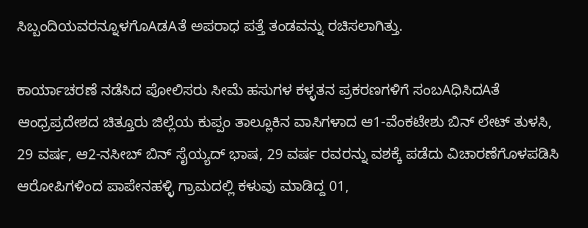ಸಿಬ್ಬಂದಿಯವರನ್ನೂಳಗೊAಡAತೆ ಅಪರಾಧ ಪತ್ತೆ ತಂಡವನ್ನು ರಚಿಸಲಾಗಿತ್ತು.

ಕಾರ್ಯಾಚರಣೆ ನಡೆಸಿದ ಪೋಲಿಸರು ಸೀಮೆ ಹಸುಗಳ ಕಳ್ಳತನ ಪ್ರಕರಣಗಳಿಗೆ ಸಂಬAಧಿಸಿದAತೆ ಆಂಧ್ರಪ್ರದೇಶದ ಚಿತ್ತೂರು ಜಿಲ್ಲೆಯ ಕುಪ್ಪಂ ತಾಲ್ಲೂಕಿನ ವಾಸಿಗಳಾದ ಆ1-ವೆಂಕಟೇಶು ಬಿನ್ ಲೇಟ್ ತುಳಸಿ, 29 ವರ್ಷ, ಆ2-ನಸೀಬ್ ಬಿನ್ ಸೈಯ್ಯದ್ ಭಾಷ, 29 ವರ್ಷ ರವರನ್ನು ವಶಕ್ಕೆ ಪಡೆದು ವಿಚಾರಣೆಗೊಳಪಡಿಸಿ ಆರೋಪಿಗಳಿಂದ ಪಾಪೇನಹಳ್ಳಿ ಗ್ರಾಮದಲ್ಲಿ ಕಳುವು ಮಾಡಿದ್ದ 01,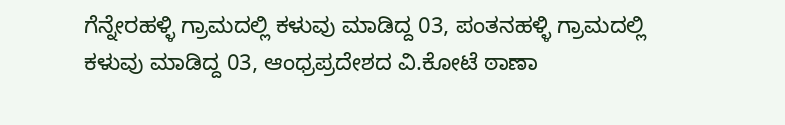ಗೆನ್ನೇರಹಳ್ಳಿ ಗ್ರಾಮದಲ್ಲಿ ಕಳುವು ಮಾಡಿದ್ದ 03, ಪಂತನಹಳ್ಳಿ ಗ್ರಾಮದಲ್ಲಿ ಕಳುವು ಮಾಡಿದ್ದ 03, ಆಂಧ್ರಪ್ರದೇಶದ ವಿ.ಕೋಟೆ ಠಾಣಾ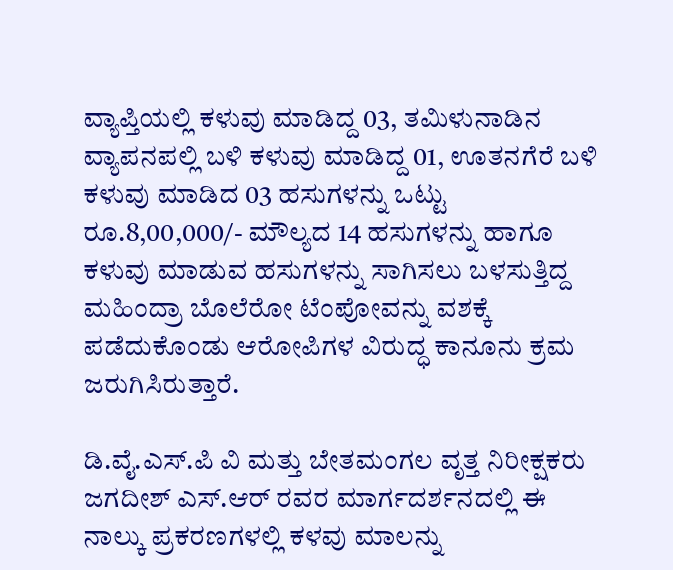ವ್ಯಾಪ್ತಿಯಲ್ಲಿ ಕಳುವು ಮಾಡಿದ್ದ 03, ತಮಿಳುನಾಡಿನ ವ್ಯಾಪನಪಲ್ಲಿ ಬಳಿ ಕಳುವು ಮಾಡಿದ್ದ 01, ಊತನಗೆರೆ ಬಳಿ ಕಳುವು ಮಾಡಿದ 03 ಹಸುಗಳನ್ನು ಒಟ್ಟು ರೂ.8,00,000/- ಮೌಲ್ಯದ 14 ಹಸುಗಳನ್ನು ಹಾಗೂ ಕಳುವು ಮಾಡುವ ಹಸುಗಳನ್ನು ಸಾಗಿಸಲು ಬಳಸುತ್ತಿದ್ದ ಮಹಿಂದ್ರಾ ಬೊಲೆರೋ ಟೆಂಪೋವನ್ನು ವಶಕ್ಕೆ ಪಡೆದುಕೊಂಡು ಆರೋಪಿಗಳ ವಿರುದ್ಧ ಕಾನೂನು ಕ್ರಮ ಜರುಗಿಸಿರುತ್ತಾರೆ.

ಡಿ.ವೈ.ಎಸ್.ಪಿ ವಿ ಮತ್ತು ಬೇತಮಂಗಲ ವೃತ್ತ ನಿರೀಕ್ಷಕರು ಜಗದೀಶ್ ಎಸ್.ಆರ್ ರವರ ಮಾರ್ಗದರ್ಶನದಲ್ಲಿ ಈ ನಾಲ್ಕು ಪ್ರಕರಣಗಳಲ್ಲಿ ಕಳವು ಮಾಲನ್ನು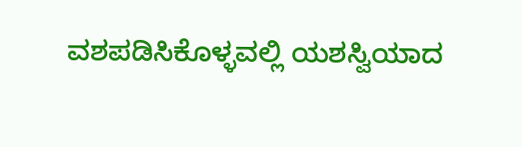ವಶಪಡಿಸಿಕೊಳ್ಳವಲ್ಲಿ ಯಶಸ್ವಿಯಾದ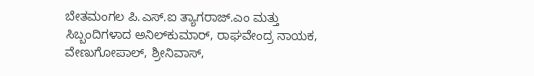ಬೇತಮಂಗಲ ಪಿ.ಎಸ್.ಐ ತ್ಯಾಗರಾಜ್.ಎಂ ಮತ್ತು ಸಿಬ್ಬಂದಿಗಳಾದ ಅನಿಲ್‌ಕುಮಾರ್, ರಾಘವೇಂದ್ರ ನಾಯಕ, ವೇಣುಗೋಪಾಲ್, ಶ್ರೀನಿವಾಸ್,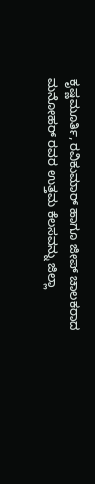ಕೃಷ್ಣಮೂರ್ತಿ, ರವಿಕುಮಾರ್ ಹಾಗೂ ಜೀಪ್ ಚಾಲಕರಾದ ಮನೋಹರ್ ರವರ ಉತ್ತಮ ಕೆಲಸವನ್ನು ಜಿಲ್ಲಾ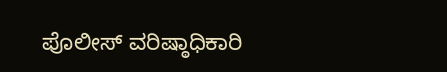ಪೊಲೀಸ್ ವರಿಷ್ಠಾಧಿಕಾರಿ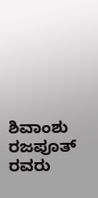ಶಿವಾಂಶು ರಜಪೂತ್ ರವರು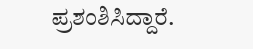ಪ್ರಶಂಶಿಸಿದ್ದಾರೆ.